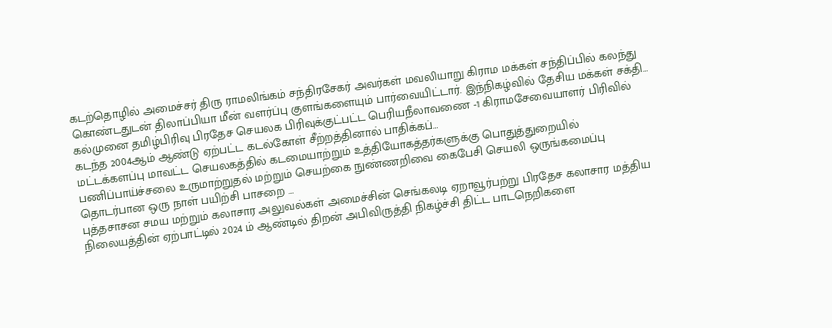கடற்தொழில் அமைச்சர் திரு ராமலிங்கம் சந்திரசேகர் அவர்கள் மவலியாறு கிராம மக்கள் சந்திப்பில் கலந்து கொண்டதுடன் திலாப்பியா மீன் வளர்ப்பு குளங்களையும் பார்வையிட்டார். இந்நிகழ்வில் தேசிய மக்கள் சக்தி…
கல்முனை தமிழ்பிரிவு பிரதேச செயலக பிரிவுக்குட்பட்ட பெரியநீலாவணை -1 கிராமசேவையாளர் பிரிவில் கடந்த 2004ஆம் ஆண்டு ஏற்பட்ட கடல்கோள் சீற்றத்தினால் பாதிக்கப்…
மட்டக்களப்பு மாவட்ட செயலகத்தில் கடமையாற்றும் உத்தியோகத்தர்களுக்கு பொதுத்துறையில் பணிப்பாய்ச்சலை உருமாற்றுதல் மற்றும் செயற்கை நுண்ணறிவை கைபேசி செயலி ஒருங்கமைப்பு தொடர்பான ஒரு நாள் பயிற்சி பாசறை …
புத்தசாசன சமய மற்றும் கலாசார அலுவல்கள் அமைச்சின் செங்கலடி ஏறாவூர்பற்று பிரதேச கலாசார மத்திய நிலையத்தின் ஏற்பாட்டில் 2024 ம் ஆண்டில் திறன் அபிவிருத்தி நிகழ்ச்சி திட்ட பாடநெறிகளை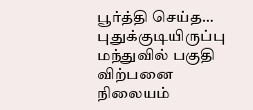பூர்த்தி செய்த…
புதுக்குடியிருப்பு மந்துவில் பகுதி விற்பனை நிலையம்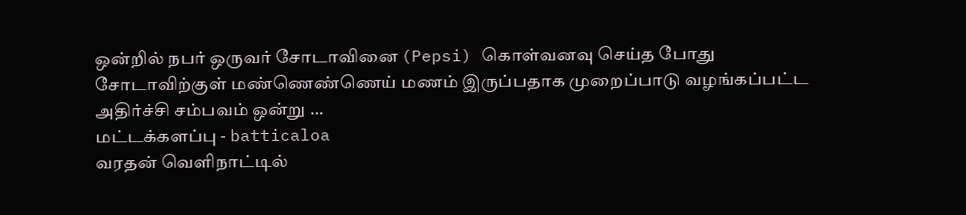ஒன்றில் நபர் ஒருவர் சோடாவினை (Pepsi) கொள்வனவு செய்த போது சோடாவிற்குள் மண்ணெண்ணெய் மணம் இருப்பதாக முறைப்பாடு வழங்கப்பட்ட அதிர்ச்சி சம்பவம் ஒன்று …
மட்டக்களப்பு - batticaloa
வரதன் வெளிநாட்டில்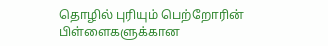தொழில் புரியும் பெற்றோரின் பிள்ளைகளுக்கான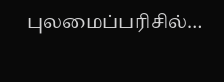புலமைப்பரிசில்…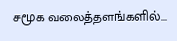சமூக வலைத்தளங்களில்...